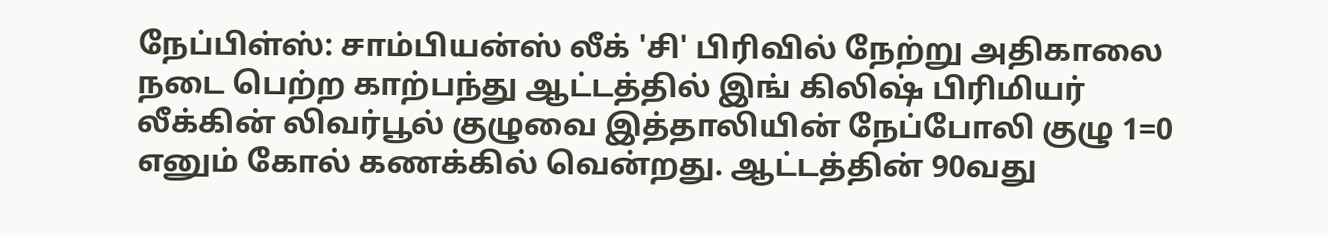நேப்பிள்ஸ்: சாம்பியன்ஸ் லீக் 'சி' பிரிவில் நேற்று அதிகாலை நடை பெற்ற காற்பந்து ஆட்டத்தில் இங் கிலிஷ் பிரிமியர் லீக்கின் லிவர்பூல் குழுவை இத்தாலியின் நேப்போலி குழு 1=0 எனும் கோல் கணக்கில் வென்றது. ஆட்டத்தின் 90வது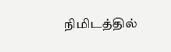நிமிடத்தில்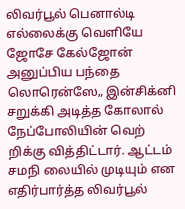லிவர்பூல் பெனால்டி எல்லைக்கு வெளியே ஜோசே கேல்ஜோன் அனுப்பிய பந்தை லொரென்ஸே„ இன்சிக்னி சறுக்கி அடித்த கோலால் நேப்போலியின் வெற் றிக்கு வித்திட்டார். ஆட்டம் சமநி லையில் முடியும் என எதிர்பார்த்த லிவர்பூல்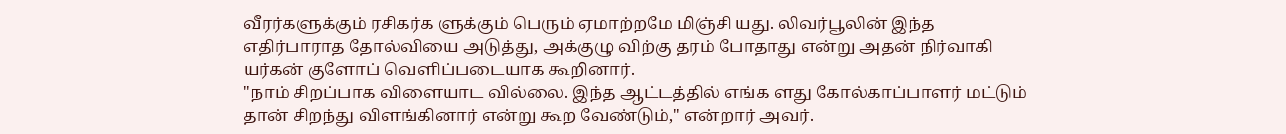வீரர்களுக்கும் ரசிகர்க ளுக்கும் பெரும் ஏமாற்றமே மிஞ்சி யது. லிவர்பூலின் இந்த எதிர்பாராத தோல்வியை அடுத்து, அக்குழு விற்கு தரம் போதாது என்று அதன் நிர்வாகி யர்கன் குளோப் வெளிப்படையாக கூறினார்.
"நாம் சிறப்பாக விளையாட வில்லை. இந்த ஆட்டத்தில் எங்க ளது கோல்காப்பாளர் மட்டும் தான் சிறந்து விளங்கினார் என்று கூற வேண்டும்," என்றார் அவர்.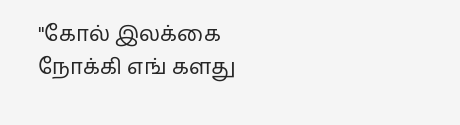"கோல் இலக்கை நோக்கி எங் களது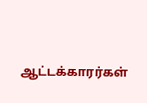ஆட்டக்காரர்கள்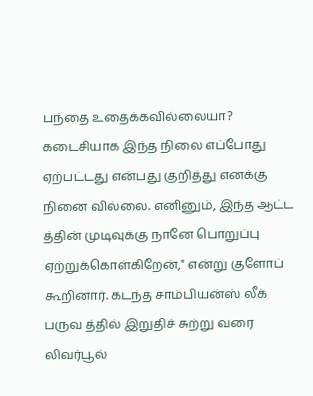பந்தை உதைக்கவில்லையா? கடைசியாக இந்த நிலை எப்போது ஏற்பட்டது என்பது குறித்து எனக்கு நினை வில்லை. எனினும், இந்த ஆட்ட த்தின் முடிவுக்கு நானே பொறுப்பு ஏற்றுக்கொள்கிறேன்," என்று குளோப் கூறினார். கடந்த சாம்பியன்ஸ் லீக் பருவ த்தில் இறுதிச் சுற்று வரை லிவர்பூல்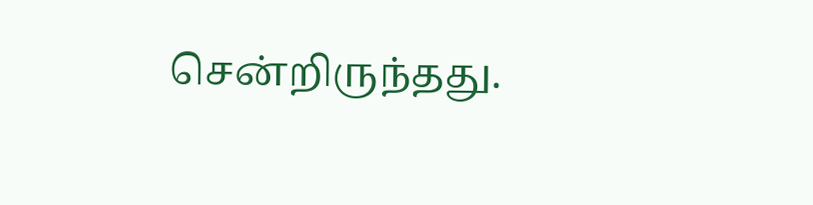சென்றிருந்தது.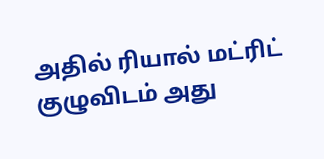அதில் ரியால் மட்ரிட் குழுவிடம் அது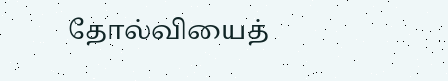தோல்வியைத்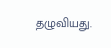தழுவியது.